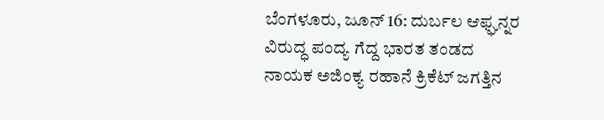ಬೆಂಗಳೂರು, ಜೂನ್ 16: ದುರ್ಬಲ ಆಫ್ಘನ್ನರ ವಿರುದ್ಧ ಪಂದ್ಯ ಗೆದ್ದ ಭಾರತ ತಂಡದ ನಾಯಕ ಅಜಿಂಕ್ಯ ರಹಾನೆ ಕ್ರಿಕೆಟ್ ಜಗತ್ತಿನ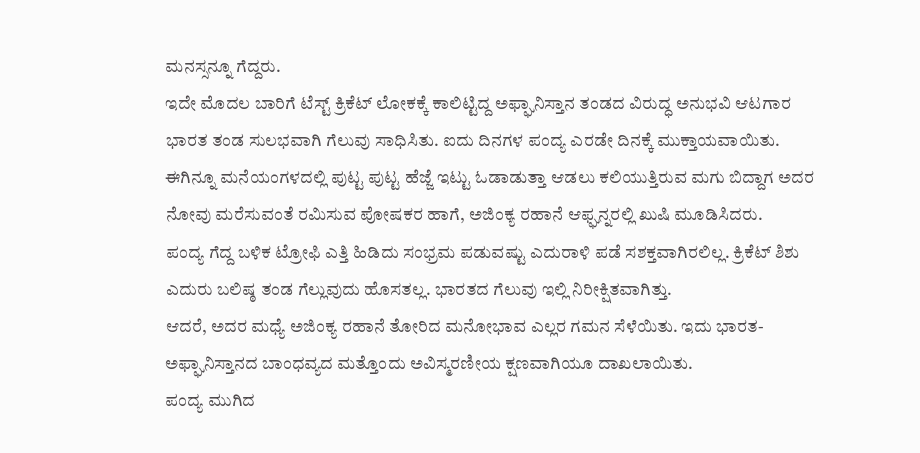ಮನಸ್ಸನ್ನೂ ಗೆದ್ದರು.
ಇದೇ ಮೊದಲ ಬಾರಿಗೆ ಟೆಸ್ಟ್ ಕ್ರಿಕೆಟ್ ಲೋಕಕ್ಕೆ ಕಾಲಿಟ್ಟಿದ್ದ ಅಫ್ಘಾನಿಸ್ತಾನ ತಂಡದ ವಿರುದ್ಧ ಅನುಭವಿ ಆಟಗಾರ ಭಾರತ ತಂಡ ಸುಲಭವಾಗಿ ಗೆಲುವು ಸಾಧಿಸಿತು. ಐದು ದಿನಗಳ ಪಂದ್ಯ ಎರಡೇ ದಿನಕ್ಕೆ ಮುಕ್ತಾಯವಾಯಿತು.
ಈಗಿನ್ನೂ ಮನೆಯಂಗಳದಲ್ಲಿ ಪುಟ್ಟ ಪುಟ್ಟ ಹೆಜ್ಜೆ ಇಟ್ಟು ಓಡಾಡುತ್ತಾ ಆಡಲು ಕಲಿಯುತ್ತಿರುವ ಮಗು ಬಿದ್ದಾಗ ಅದರ ನೋವು ಮರೆಸುವಂತೆ ರಮಿಸುವ ಪೋಷಕರ ಹಾಗೆ, ಅಜಿಂಕ್ಯ ರಹಾನೆ ಆಫ್ಘನ್ನರಲ್ಲಿ ಖುಷಿ ಮೂಡಿಸಿದರು.
ಪಂದ್ಯ ಗೆದ್ದ ಬಳಿಕ ಟ್ರೋಫಿ ಎತ್ತಿ ಹಿಡಿದು ಸಂಭ್ರಮ ಪಡುವಷ್ಟು ಎದುರಾಳಿ ಪಡೆ ಸಶಕ್ತವಾಗಿರಲಿಲ್ಲ. ಕ್ರಿಕೆಟ್ ಶಿಶು ಎದುರು ಬಲಿಷ್ಠ ತಂಡ ಗೆಲ್ಲುವುದು ಹೊಸತಲ್ಲ. ಭಾರತದ ಗೆಲುವು ಇಲ್ಲಿ ನಿರೀಕ್ಷಿತವಾಗಿತ್ತು.
ಆದರೆ, ಅದರ ಮಧ್ಯೆ ಅಜಿಂಕ್ಯ ರಹಾನೆ ತೋರಿದ ಮನೋಭಾವ ಎಲ್ಲರ ಗಮನ ಸೆಳೆಯಿತು. ಇದು ಭಾರತ-ಅಫ್ಘಾನಿಸ್ತಾನದ ಬಾಂಧವ್ಯದ ಮತ್ತೊಂದು ಅವಿಸ್ಮರಣೀಯ ಕ್ಷಣವಾಗಿಯೂ ದಾಖಲಾಯಿತು.
ಪಂದ್ಯ ಮುಗಿದ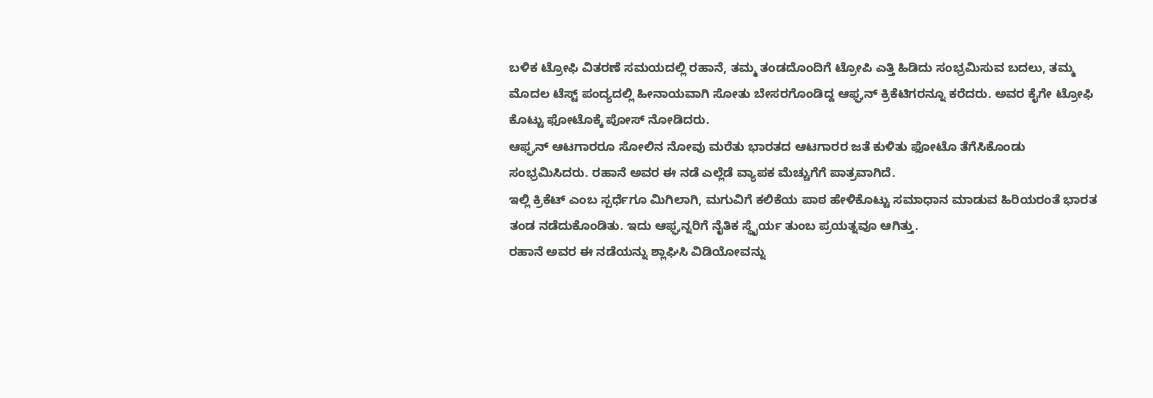ಬಳಿಕ ಟ್ರೋಫಿ ವಿತರಣೆ ಸಮಯದಲ್ಲಿ ರಹಾನೆ, ತಮ್ಮ ತಂಡದೊಂದಿಗೆ ಟ್ರೋಪಿ ಎತ್ತಿ ಹಿಡಿದು ಸಂಭ್ರಮಿಸುವ ಬದಲು, ತಮ್ಮ ಮೊದಲ ಟೆಸ್ಟ್ ಪಂದ್ಯದಲ್ಲಿ ಹೀನಾಯವಾಗಿ ಸೋತು ಬೇಸರಗೊಂಡಿದ್ದ ಆಫ್ಘನ್ ಕ್ರಿಕೆಟಿಗರನ್ನೂ ಕರೆದರು. ಅವರ ಕೈಗೇ ಟ್ರೋಫಿ ಕೊಟ್ಟು ಫೋಟೊಕ್ಕೆ ಪೋಸ್ ನೋಡಿದರು.
ಆಫ್ಘನ್ ಆಟಗಾರರೂ ಸೋಲಿನ ನೋವು ಮರೆತು ಭಾರತದ ಆಟಗಾರರ ಜತೆ ಕುಳಿತು ಫೋಟೊ ತೆಗೆಸಿಕೊಂಡು ಸಂಭ್ರಮಿಸಿದರು. ರಹಾನೆ ಅವರ ಈ ನಡೆ ಎಲ್ಲೆಡೆ ವ್ಯಾಪಕ ಮೆಚ್ಚುಗೆಗೆ ಪಾತ್ರವಾಗಿದೆ.
ಇಲ್ಲಿ ಕ್ರಿಕೆಟ್ ಎಂಬ ಸ್ಪರ್ಧೆಗೂ ಮಿಗಿಲಾಗಿ, ಮಗುವಿಗೆ ಕಲಿಕೆಯ ಪಾಠ ಹೇಳಿಕೊಟ್ಟು ಸಮಾಧಾನ ಮಾಡುವ ಹಿರಿಯರಂತೆ ಭಾರತ ತಂಡ ನಡೆದುಕೊಂಡಿತು. ಇದು ಆಫ್ಘನ್ನರಿಗೆ ನೈತಿಕ ಸ್ಥೈರ್ಯ ತುಂಬ ಪ್ರಯತ್ನವೂ ಆಗಿತ್ತು.
ರಹಾನೆ ಅವರ ಈ ನಡೆಯನ್ನು ಶ್ಲಾಘಿಸಿ ವಿಡಿಯೋವನ್ನು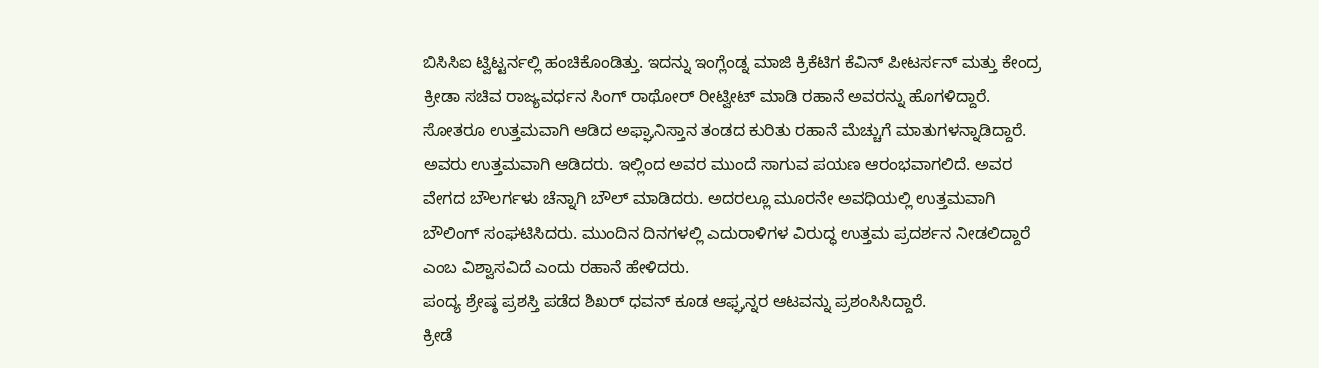ಬಿಸಿಸಿಐ ಟ್ವಿಟ್ಟರ್ನಲ್ಲಿ ಹಂಚಿಕೊಂಡಿತ್ತು. ಇದನ್ನು ಇಂಗ್ಲೆಂಡ್ನ ಮಾಜಿ ಕ್ರಿಕೆಟಿಗ ಕೆವಿನ್ ಪೀಟರ್ಸನ್ ಮತ್ತು ಕೇಂದ್ರ ಕ್ರೀಡಾ ಸಚಿವ ರಾಜ್ಯವರ್ಧನ ಸಿಂಗ್ ರಾಥೋರ್ ರೀಟ್ವೀಟ್ ಮಾಡಿ ರಹಾನೆ ಅವರನ್ನು ಹೊಗಳಿದ್ದಾರೆ.
ಸೋತರೂ ಉತ್ತಮವಾಗಿ ಆಡಿದ ಅಫ್ಘಾನಿಸ್ತಾನ ತಂಡದ ಕುರಿತು ರಹಾನೆ ಮೆಚ್ಚುಗೆ ಮಾತುಗಳನ್ನಾಡಿದ್ದಾರೆ.
ಅವರು ಉತ್ತಮವಾಗಿ ಆಡಿದರು. ಇಲ್ಲಿಂದ ಅವರ ಮುಂದೆ ಸಾಗುವ ಪಯಣ ಆರಂಭವಾಗಲಿದೆ. ಅವರ ವೇಗದ ಬೌಲರ್ಗಳು ಚೆನ್ನಾಗಿ ಬೌಲ್ ಮಾಡಿದರು. ಅದರಲ್ಲೂ ಮೂರನೇ ಅವಧಿಯಲ್ಲಿ ಉತ್ತಮವಾಗಿ ಬೌಲಿಂಗ್ ಸಂಘಟಿಸಿದರು. ಮುಂದಿನ ದಿನಗಳಲ್ಲಿ ಎದುರಾಳಿಗಳ ವಿರುದ್ಧ ಉತ್ತಮ ಪ್ರದರ್ಶನ ನೀಡಲಿದ್ದಾರೆ ಎಂಬ ವಿಶ್ವಾಸವಿದೆ ಎಂದು ರಹಾನೆ ಹೇಳಿದರು.
ಪಂದ್ಯ ಶ್ರೇಷ್ಠ ಪ್ರಶಸ್ತಿ ಪಡೆದ ಶಿಖರ್ ಧವನ್ ಕೂಡ ಆಫ್ಘನ್ನರ ಆಟವನ್ನು ಪ್ರಶಂಸಿಸಿದ್ದಾರೆ.
ಕ್ರೀಡೆ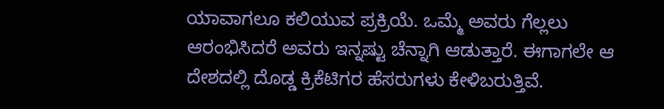ಯಾವಾಗಲೂ ಕಲಿಯುವ ಪ್ರಕ್ರಿಯೆ. ಒಮ್ಮೆ ಅವರು ಗೆಲ್ಲಲು ಆರಂಭಿಸಿದರೆ ಅವರು ಇನ್ನಷ್ಟು ಚೆನ್ನಾಗಿ ಆಡುತ್ತಾರೆ. ಈಗಾಗಲೇ ಆ ದೇಶದಲ್ಲಿ ದೊಡ್ಡ ಕ್ರಿಕೆಟಿಗರ ಹೆಸರುಗಳು ಕೇಳಿಬರುತ್ತಿವೆ.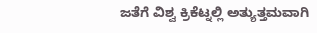ಜತೆಗೆ ವಿಶ್ವ ಕ್ರಿಕೆಟ್ನಲ್ಲಿ ಅತ್ಯುತ್ತಮವಾಗಿ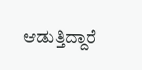ಆಡುತ್ತಿದ್ದಾರೆ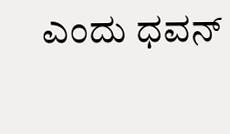ಎಂದು ಧವನ್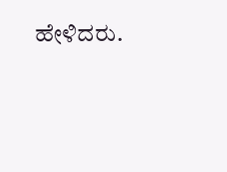ಹೇಳಿದರು.